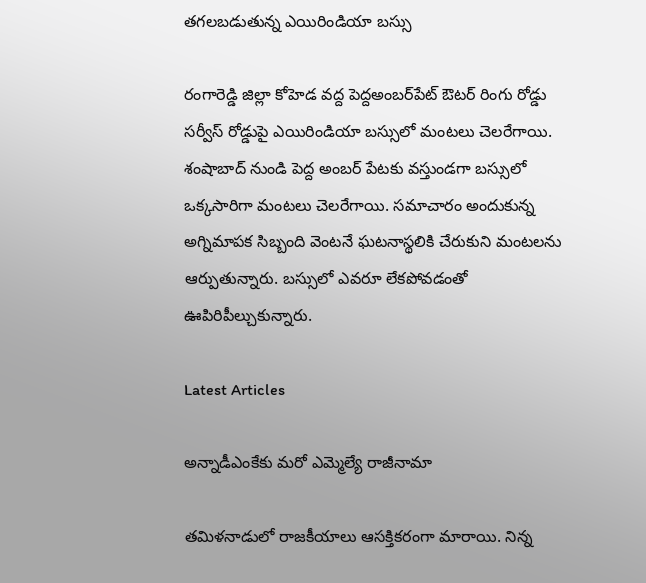తగలబడుతున్న ఎయిరిండియా బస్సు

రంగారెడ్డి జిల్లా కోహెడ వద్ద పెద్దఅంబర్‌పేట్ ఔటర్ రింగు రోడ్డు సర్వీస్ రోడ్డుపై ఎయిరిండియా బస్సులో మంటలు చెలరేగాయి. శంషాబాద్ నుండి పెద్ద అంబర్ పేటకు వస్తుండగా బస్సులో ఒక్కసారిగా మంటలు చెలరేగాయి. సమాచారం అందుకున్న అగ్నిమాపక సిబ్బంది వెంటనే ఘటనాస్థలికి చేరుకుని మంటలను ఆర్పుతున్నారు. బస్సులో ఎవరూ లేకపోవడంతో ఊపిరిపీల్చుకున్నారు.

Latest Articles

అన్నాడీఎంకేకు మరో ఎమ్మెల్యే రాజీనామా

తమిళనాడులో రాజకీయాలు ఆసక్తికరంగా మారాయి. నిన్న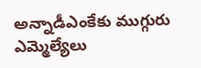అన్నాడీఎంకేకు ముగ్గురు ఎమ్మెల్యేలు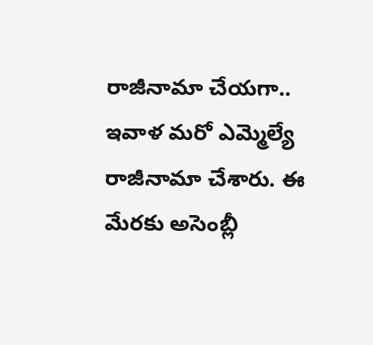రాజీనామా చేయగా.. ఇవాళ మరో ఎమ్మెల్యే రాజీనామా చేశారు. ఈ మేరకు అసెంబ్లీ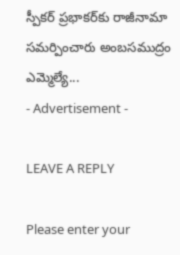స్పీకర్‌ ప్రభాకర్‌కు రాజీనామా సమర్పించారు అంబసముద్రం ఎమ్మెల్యే...
- Advertisement -

LEAVE A REPLY

Please enter your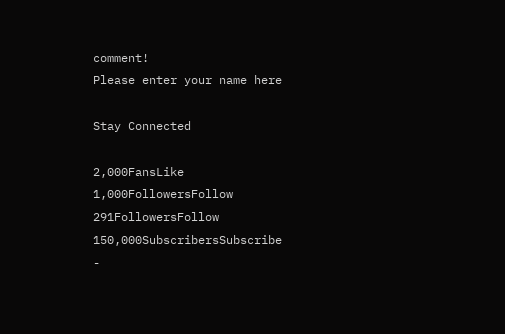comment!
Please enter your name here

Stay Connected

2,000FansLike
1,000FollowersFollow
291FollowersFollow
150,000SubscribersSubscribe
-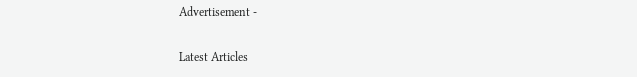Advertisement -

Latest Articles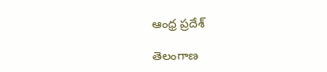ఆంధ్ర ప్రదేశ్

తెలంగాణ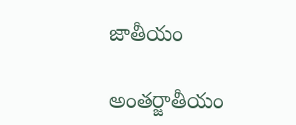జాతీయం

అంతర్జాతీయం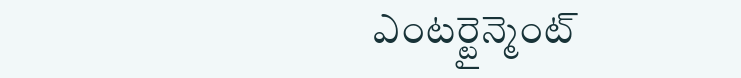ఎంటర్టైన్మెంట్